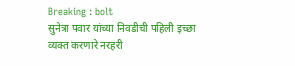Breaking : bolt
सुनेत्रा पवार यांच्या निवडीची पहिली इच्छा व्यक्त करणारे नरहरी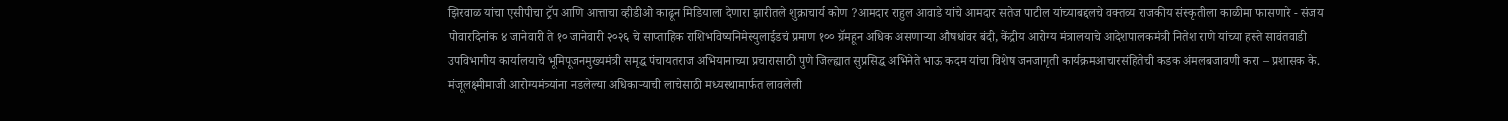झिरवाळ यांचा एसीपीचा ट्रॅप आणि आत्ताचा व्हीडीओ काढून मिडियाला देणारा झारीतले शुक्राचार्य कोण ?आमदार राहुल आवाडे यांचे आमदार सतेज पाटील यांच्याबद्दलचे वक्तव्य राजकीय संस्कृतीला काळीमा फासणारे - संजय पोवारदिनांक ४ जानेवारी ते १० जानेवारी २०२६ चे साप्ताहिक राशिभविष्यनिमेस्युलाईडचं प्रमाण १०० ग्रॅमहून अधिक असणाऱ्या औषधांवर बंदी, केंद्रीय आरोग्य मंत्रालयाचे आदेशपालकमंत्री नितेश राणे यांच्या हस्ते सावंतवाडी उपविभागीय कार्यालयाचे भूमिपूजनमुख्यमंत्री समृद्ध पंचायतराज अभियानाच्या प्रचारासाठी पुणे जिल्ह्यात सुप्रसिद्ध अभिनेते भाऊ कदम यांचा विशेष जनजागृती कार्यक्रमआचारसंहितेची कडक अंमलबजावणी करा – प्रशासक के. मंजूलक्ष्मीमाजी आरोग्यमंत्र्यांना नडलेल्या अधिकाऱ्याची लाचेसाठी मध्यस्थामार्फत लावलेली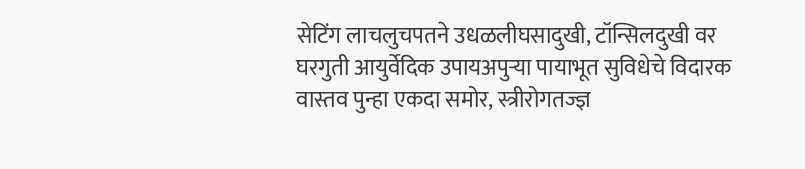सेटिंग लाचलुचपतने उधळलीघसादुखी, टॉन्सिलदुखी वर घरगुती आयुर्वेदिक उपायअपुऱ्या पायाभूत सुविधेचे विदारक वास्तव पुन्हा एकदा समोर, स्त्रीरोगतज्ज्ञ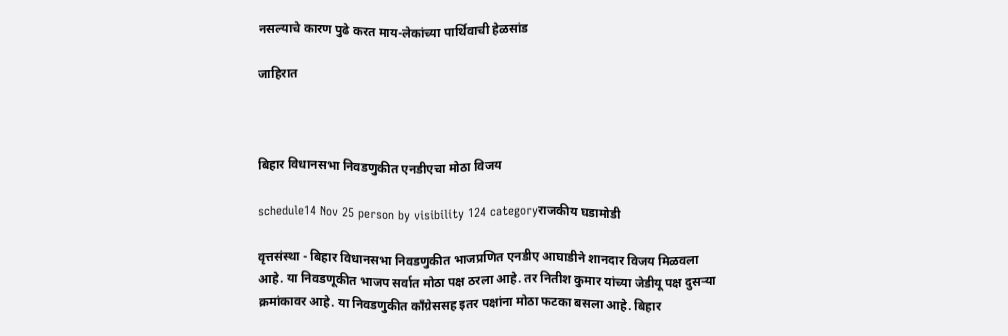नसल्याचे कारण पुढे करत माय-लेकांच्या पार्थिवाची हेळसांड

जाहिरात



बिहार विधानसभा निवडणुकीत एनडीएचा मोठा विजय

schedule14 Nov 25 person by visibility 124 categoryराजकीय घडामोडी

वृत्तसंस्था - बिहार विधानसभा निवडणुकीत भाजप्रणित एनडीए आघाडीने शानदार विजय मिळवला आहे. या निवडणूकीत भाजप सर्वात मोठा पक्ष ठरला आहे. तर नितीश कुमार यांच्या जेडीयू पक्ष दुसऱ्या क्रमांकावर आहे. या निवडणुकीत काँग्रेससह इतर पक्षांना मोठा फटका बसला आहे. बिहार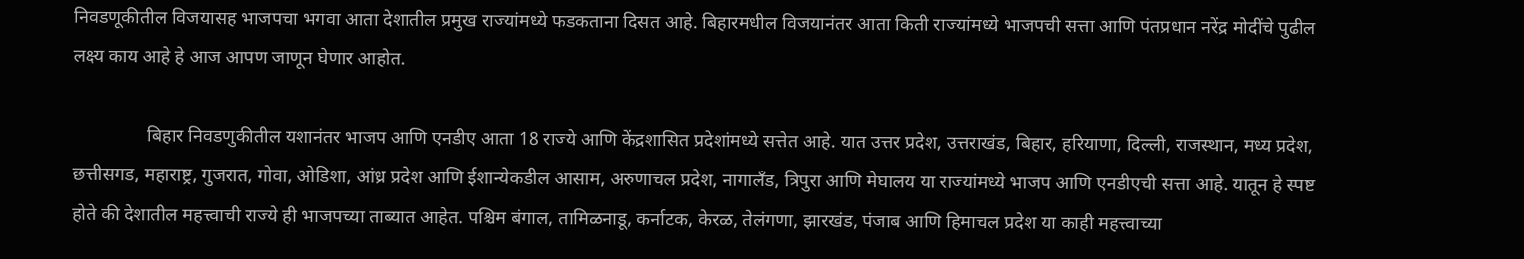निवडणूकीतील विजयासह भाजपचा भगवा आता देशातील प्रमुख राज्यांमध्ये फडकताना दिसत आहे. बिहारमधील विजयानंतर आता किती राज्यांमध्ये भाजपची सत्ता आणि पंतप्रधान नरेंद्र मोदींचे पुढील लक्ष्य काय आहे हे आज आपण जाणून घेणार आहोत.

                बिहार निवडणुकीतील यशानंतर भाजप आणि एनडीए आता 18 राज्ये आणि केंद्रशासित प्रदेशांमध्ये सत्तेत आहे. यात उत्तर प्रदेश, उत्तराखंड, बिहार, हरियाणा, दिल्ली, राजस्थान, मध्य प्रदेश, छत्तीसगड, महाराष्ट्र, गुजरात, गोवा, ओडिशा, आंध्र प्रदेश आणि ईशान्येकडील आसाम, अरुणाचल प्रदेश, नागालँड, त्रिपुरा आणि मेघालय या राज्यांमध्ये भाजप आणि एनडीएची सत्ता आहे. यातून हे स्पष्ट होते की देशातील महत्त्वाची राज्ये ही भाजपच्या ताब्यात आहेत. पश्चिम बंगाल, तामिळनाडू, कर्नाटक, केरळ, तेलंगणा, झारखंड, पंजाब आणि हिमाचल प्रदेश या काही महत्त्वाच्या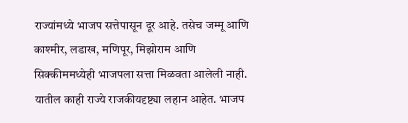राज्यांमध्ये भाजप सत्तेपासून दूर आहे. तसेच जम्मू आणि काश्मीर, लडाख, मणिपूर, मिझोराम आणि सिक्कीममध्येही भाजपला सत्ता मिळवता आलेली नाही. यातील काही राज्ये राजकीयदृष्ट्या लहान आहेत. भाजप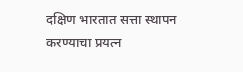दक्षिण भारतात सत्ता स्थापन करण्याचा प्रयत्न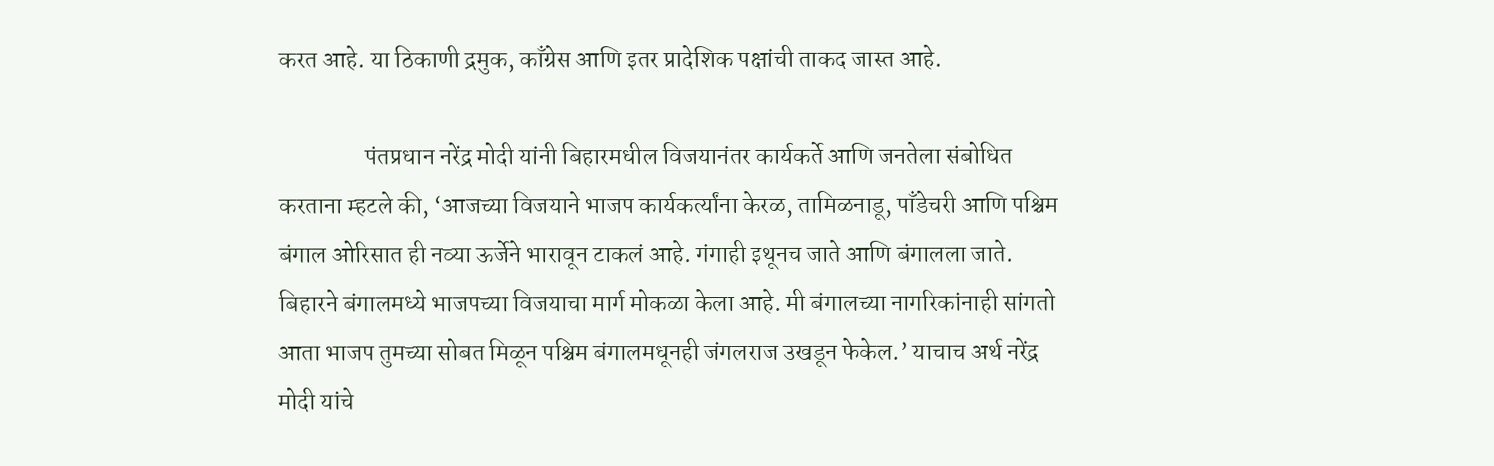करत आहे. या ठिकाणी द्रमुक, काँग्रेस आणि इतर प्रादेशिक पक्षांची ताकद जास्त आहे.

                  पंतप्रधान नरेंद्र मोदी यांनी बिहारमधील विजयानंतर कार्यकर्ते आणि जनतेला संबोधित करताना म्हटले की, ‘आजच्या विजयाने भाजप कार्यकर्त्यांना केरळ, तामिळनाडू, पाँडेचरी आणि पश्चिम बंगाल ओरिसात ही नव्या ऊर्जेने भारावून टाकलं आहे. गंगाही इथूनच जाते आणि बंगालला जाते. बिहारने बंगालमध्ये भाजपच्या विजयाचा मार्ग मोकळा केला आहे. मी बंगालच्या नागरिकांनाही सांगतो आता भाजप तुमच्या सोबत मिळून पश्चिम बंगालमधूनही जंगलराज उखडून फेकेल.’ याचाच अर्थ नरेंद्र मोदी यांचे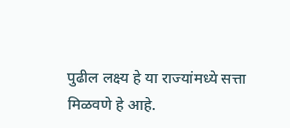पुढील लक्ष्य हे या राज्यांमध्ये सत्ता मिळवणे हे आहे.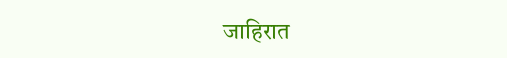जाहिरात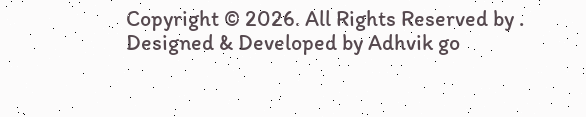Copyright © 2026. All Rights Reserved by .
Designed & Developed by Adhvik go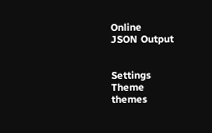Online
JSON Output


Settings
Theme
themes